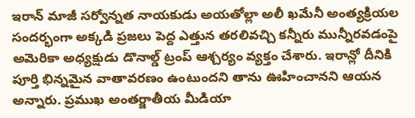ఇరాన్ మాజీ సర్వోన్నత నాయకుడు అయతోల్లా అలీ ఖమేనీ అంత్యక్రియల సందర్భంగా అక్కడి ప్రజలు పెద్ద ఎత్తున తరలివచ్చి కన్నీరు మున్నీరవడంపై అమెరికా అధ్యక్షుడు డొనాల్డ్ ట్రంప్ ఆశ్చర్యం వ్యక్తం చేశారు. ఇరాన్లో దీనికి పూర్తి భిన్నమైన వాతావరణం ఉంటుందని తాను ఊహించానని ఆయన అన్నారు. ప్రముఖ అంతర్జాతీయ మీడియా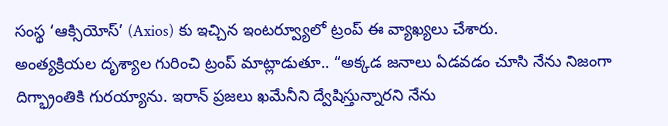సంస్థ ‘ఆక్సియోస్’ (Axios) కు ఇచ్చిన ఇంటర్వ్యూలో ట్రంప్ ఈ వ్యాఖ్యలు చేశారు.
అంత్యక్రియల దృశ్యాల గురించి ట్రంప్ మాట్లాడుతూ.. “అక్కడ జనాలు ఏడవడం చూసి నేను నిజంగా దిగ్భ్రాంతికి గురయ్యాను. ఇరాన్ ప్రజలు ఖమేనీని ద్వేషిస్తున్నారని నేను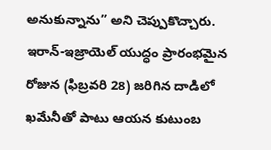అనుకున్నాను” అని చెప్పుకొచ్చారు.
ఇరాన్-ఇజ్రాయెల్ యుద్ధం ప్రారంభమైన రోజున (ఫిబ్రవరి 28) జరిగిన దాడిలో ఖమేనీతో పాటు ఆయన కుటుంబ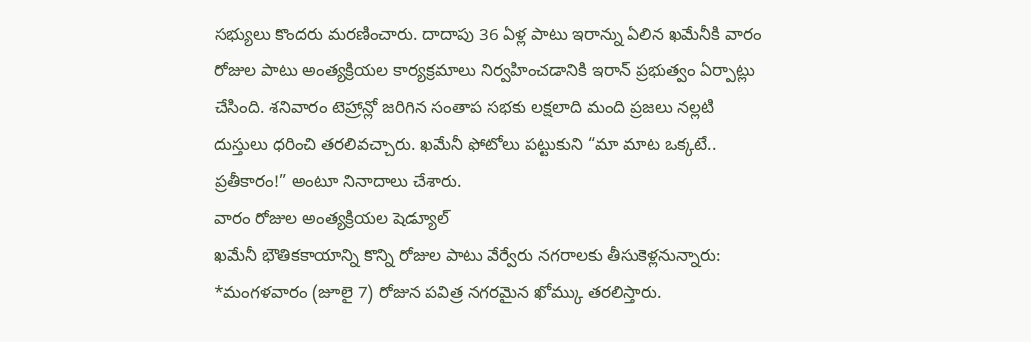సభ్యులు కొందరు మరణించారు. దాదాపు 36 ఏళ్ల పాటు ఇరాన్ను ఏలిన ఖమేనీకి వారం రోజుల పాటు అంత్యక్రియల కార్యక్రమాలు నిర్వహించడానికి ఇరాన్ ప్రభుత్వం ఏర్పాట్లు చేసింది. శనివారం టెహ్రాన్లో జరిగిన సంతాప సభకు లక్షలాది మంది ప్రజలు నల్లటి దుస్తులు ధరించి తరలివచ్చారు. ఖమేనీ ఫోటోలు పట్టుకుని “మా మాట ఒక్కటే.. ప్రతీకారం!” అంటూ నినాదాలు చేశారు.
వారం రోజుల అంత్యక్రియల షెడ్యూల్
ఖమేనీ భౌతికకాయాన్ని కొన్ని రోజుల పాటు వేర్వేరు నగరాలకు తీసుకెళ్లనున్నారు:
*మంగళవారం (జూలై 7) రోజున పవిత్ర నగరమైన ఖోమ్కు తరలిస్తారు.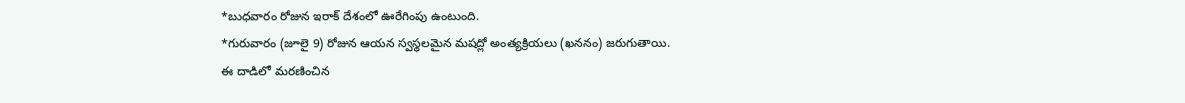*బుధవారం రోజున ఇరాక్ దేశంలో ఊరేగింపు ఉంటుంది.
*గురువారం (జూలై 9) రోజున ఆయన స్వస్థలమైన మషద్లో అంత్యక్రియలు (ఖననం) జరుగుతాయి.
ఈ దాడిలో మరణించిన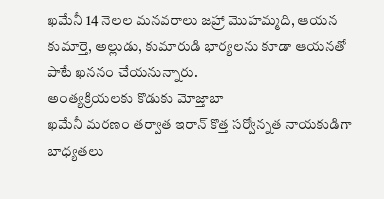ఖమేనీ 14 నెలల మనవరాలు జహ్రా మొహమ్మది, ఆయన కుమార్తె, అల్లుడు, కుమారుడి భార్యలను కూడా ఆయనతో పాటే ఖననం చేయనున్నారు.
అంత్యక్రియలకు కొడుకు మోజ్తాబా
ఖమేనీ మరణం తర్వాత ఇరాన్ కొత్త సర్వోన్నత నాయకుడిగా బాధ్యతలు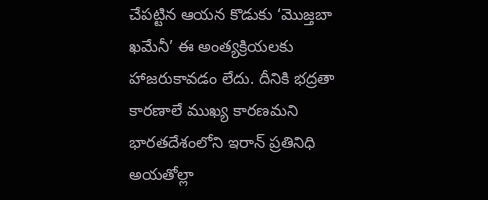చేపట్టిన ఆయన కొడుకు ‘మొజ్తబా ఖమేనీ’ ఈ అంత్యక్రియలకు హాజరుకావడం లేదు. దీనికి భద్రతా కారణాలే ముఖ్య కారణమని భారతదేశంలోని ఇరాన్ ప్రతినిధి అయతోల్లా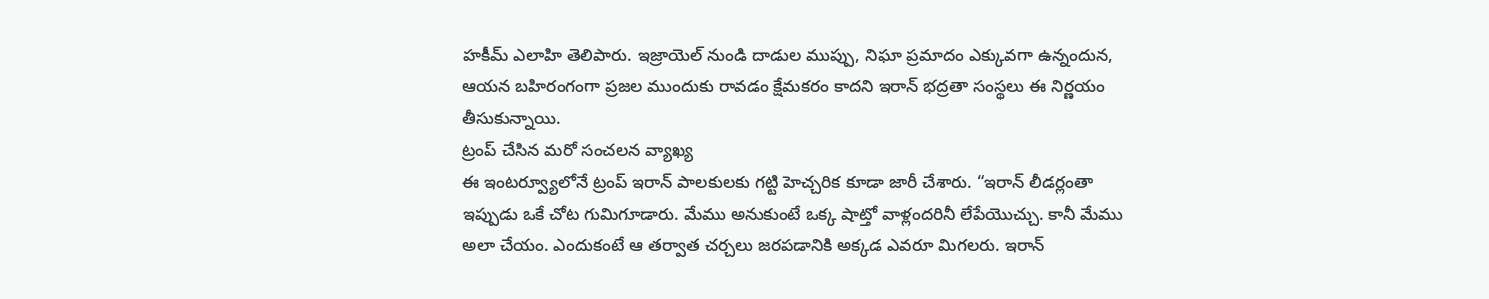హకీమ్ ఎలాహి తెలిపారు. ఇజ్రాయెల్ నుండి దాడుల ముప్పు, నిఘా ప్రమాదం ఎక్కువగా ఉన్నందున, ఆయన బహిరంగంగా ప్రజల ముందుకు రావడం క్షేమకరం కాదని ఇరాన్ భద్రతా సంస్థలు ఈ నిర్ణయం తీసుకున్నాయి.
ట్రంప్ చేసిన మరో సంచలన వ్యాఖ్య
ఈ ఇంటర్వ్యూలోనే ట్రంప్ ఇరాన్ పాలకులకు గట్టి హెచ్చరిక కూడా జారీ చేశారు. “ఇరాన్ లీడర్లంతా ఇప్పుడు ఒకే చోట గుమిగూడారు. మేము అనుకుంటే ఒక్క షాట్తో వాళ్లందరినీ లేపేయొచ్చు. కానీ మేము అలా చేయం. ఎందుకంటే ఆ తర్వాత చర్చలు జరపడానికి అక్కడ ఎవరూ మిగలరు. ఇరాన్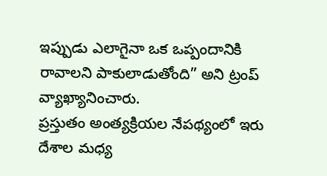ఇప్పుడు ఎలాగైనా ఒక ఒప్పందానికి రావాలని పాకులాడుతోంది” అని ట్రంప్ వ్యాఖ్యానించారు.
ప్రస్తుతం అంత్యక్రియల నేపథ్యంలో ఇరు దేశాల మధ్య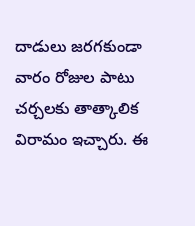దాడులు జరగకుండా వారం రోజుల పాటు చర్చలకు తాత్కాలిక విరామం ఇచ్చారు. ఈ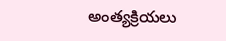అంత్యక్రియలు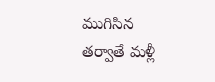ముగిసిన తర్వాతే మళ్లీ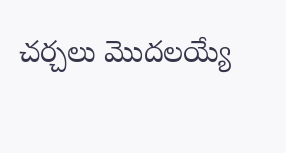చర్చలు మొదలయ్యే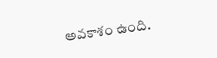అవకాశం ఉంది.